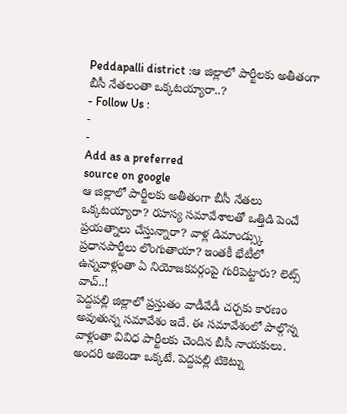Peddapalli district :ఆ జిల్లాలో పార్టీలకు అతీతంగా బీసీ నేతలంతా ఒక్కటయ్యారా..?
- Follow Us :
-
-
Add as a preferred
source on google
ఆ జిల్లాలో పార్టీలకు అతీతంగా బీసీ నేతలు ఒక్కటయ్యారా? రహస్య సమావేశాలతో ఒత్తిడి పెంచే ప్రయత్నాలు చేస్తున్నారా? వాళ్ల డిమాండ్స్కు ప్రధానపార్టీలు లొంగుతాయా? ఇంతకీ భేటీలో ఉన్నవాళ్లంతా ఏ నియోజకవర్గంపై గురిపెట్టారు? లెట్స్ వాచ్..!
పెద్దపల్లి జిల్లాలో ప్రస్తుతం వాడీవేడీ చర్చకు కారణం అవుతున్న సమావేశం ఇదే. ఈ సమావేశంలో పాల్గొన్న వాళ్లంతా వివిధ పార్టీలకు చెందిన బీసీ నాయకులు. అందరి అజెండా ఒక్కటే. పెద్దపల్లి టికెట్ను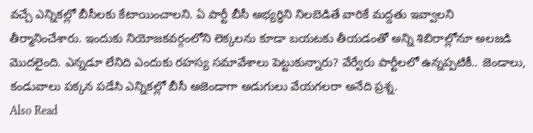వచ్చే ఎన్నికల్లో బీసీలకు కేటాయించాలని. ఏ పార్టీ బీసీ అభ్యర్థిని నిలబెడితే వారికే మద్దతు ఇవ్వాలని తీర్మానించేశారు. ఇందుకు నియోజకవర్గంలోని లెక్కలను కూడా బయటకు తీయడంతో అన్ని శిబిరాల్లోనూ అలజడి మొదలైంది. ఎన్నడూ లేనిది ఎందుకు రహస్య సమావేశాలు పెట్టుకున్నారు? వేర్వేరు పార్టీలలో ఉన్నప్పటికీ.. జెండాలు, కండువాలు పక్కన పడేసి ఎన్నికల్లో బీసీ అజెండాగా అడుగులు వేయగలరా అనేది ప్రశ్న.
Also Read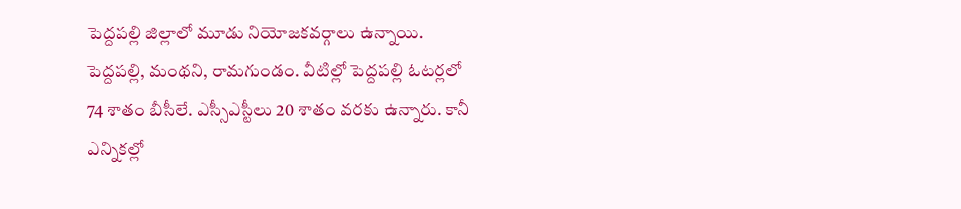పెద్దపల్లి జిల్లాలో మూడు నియోజకవర్గాలు ఉన్నాయి. పెద్దపల్లి, మంథని, రామగుండం. వీటిల్లో పెద్దపల్లి ఓటర్లలో 74 శాతం బీసీలే. ఎస్సీఎస్టీలు 20 శాతం వరకు ఉన్నారు. కానీ ఎన్నికల్లో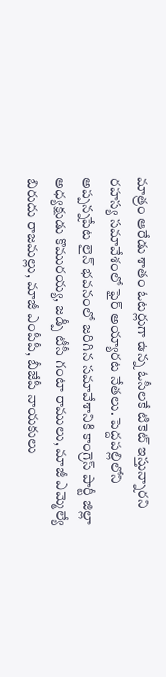మాత్రం ఆరేడు శాతం ఓటర్లుగా ఉన్న ఓసీలకే టికెట్ ఇస్తున్నారని రహస్య సమావేశంలో ఫైర్ అయ్యారట నేతలు. పెద్దపల్లిలోని అప్పన్నపేట లైన్ భవనంలో జరిగిన సమావేశానికి కాంగ్రెస్ పార్టీ జిల్లా అధ్యక్షుడు కొమురయ్య, జడ్పీ టీసీ గంటా రాములు, మాజీ ఎమ్మెల్యే బిరుదు రాజమల్లు, మాజీ ఎంపీపీ, బీజేపీ నాయకులు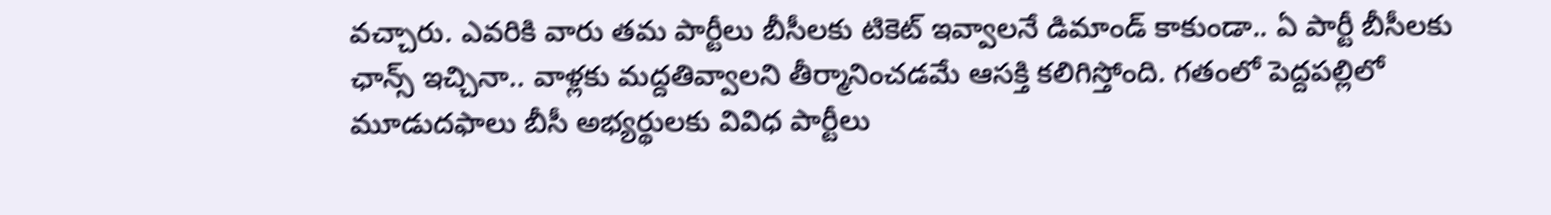వచ్చారు. ఎవరికి వారు తమ పార్టీలు బీసీలకు టికెట్ ఇవ్వాలనే డిమాండ్ కాకుండా.. ఏ పార్టీ బీసీలకు ఛాన్స్ ఇచ్చినా.. వాళ్లకు మద్దతివ్వాలని తీర్మానించడమే ఆసక్తి కలిగిస్తోంది. గతంలో పెద్దపల్లిలో మూడుదఫాలు బీసీ అభ్యర్థులకు వివిధ పార్టీలు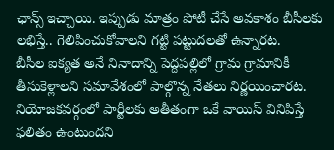ఛాన్స్ ఇచ్చాయి. ఇప్పుడు మాత్రం పోటీ చేసే అవకాశం బీసీలకు లభిస్తే.. గెలిపించుకోవాలని గట్టి పట్టుదలతో ఉన్నారట.
బీసీల ఐక్యత అనే నినాదాన్ని పెద్దపల్లిలో గ్రామ గ్రామానికీ తీసుకెళ్లాలని సమావేశంలో పాల్గొన్న నేతలు నిర్ణయించారట. నియోజకవర్గంలో పార్టీలకు అతీతంగా ఒకే వాయిస్ వినిపిస్తే ఫలితం ఉంటుందని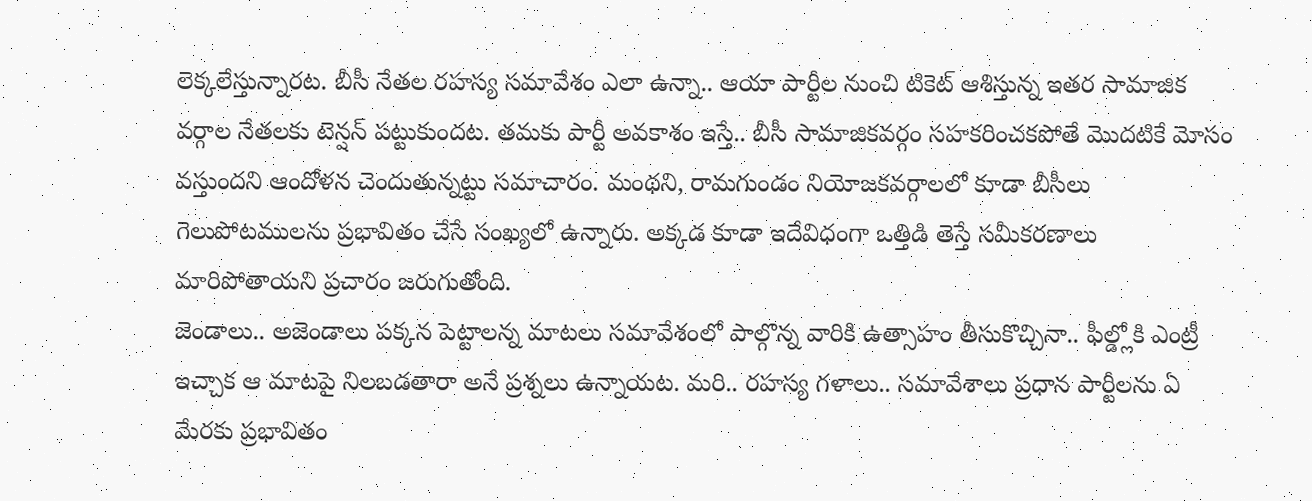లెక్కలేస్తున్నారట. బీసీ నేతల రహస్య సమావేశం ఎలా ఉన్నా.. ఆయా పార్టీల నుంచి టికెట్ ఆశిస్తున్న ఇతర సామాజిక వర్గాల నేతలకు టెన్షన్ పట్టుకుందట. తమకు పార్టీ అవకాశం ఇస్తే.. బీసీ సామాజికవర్గం సహకరించకపోతే మొదటికే మోసం వస్తుందని ఆందోళన చెందుతున్నట్టు సమాచారం. మంథని, రామగుండం నియోజకవర్గాలలో కూడా బీసీలు గెలుపోటములను ప్రభావితం చేసే సంఖ్యలో ఉన్నారు. అక్కడ కూడా ఇదేవిధంగా ఒత్తిడి తెస్తే సమీకరణాలు మారిపోతాయని ప్రచారం జరుగుతోంది.
జెండాలు.. అజెండాలు పక్కన పెట్టాలన్న మాటలు సమావేశంలో పాల్గొన్న వారికి ఉత్సాహం తీసుకొచ్చినా.. ఫీల్డ్లోకి ఎంట్రీ ఇచ్చాక ఆ మాటపై నిలబడతారా అనే ప్రశ్నలు ఉన్నాయట. మరి.. రహస్య గళాలు.. సమావేశాలు ప్రధాన పార్టీలను ఏ మేరకు ప్రభావితం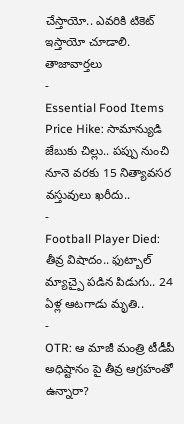చేస్తాయో.. ఎవరికి టికెట్ ఇస్తాయో చూడాలి.
తాజావార్తలు
-
Essential Food Items Price Hike: సామాన్యుడి జేబుకు చిల్లు.. పప్పు నుంచి నూనె వరకు 15 నిత్యావసర వస్తువులు ఖరీదు..
-
Football Player Died: తీవ్ర విషాదం.. ఫుట్బాల్ మ్యాచ్పై పడిన పిడుగు.. 24 ఏళ్ల ఆటగాడు మృతి..
-
OTR: ఆ మాజీ మంత్రి టీడీపీ అధిష్టానం పై తీవ్ర ఆగ్రహంతో ఉన్నారా?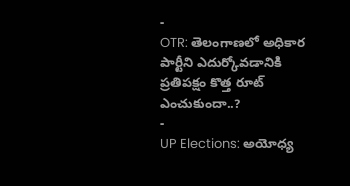-
OTR: తెలంగాణలో అధికార పార్టీని ఎదుర్కోవడానికి ప్రతిపక్షం కొత్త రూట్ ఎంచుకుందా..?
-
UP Elections: అయోధ్య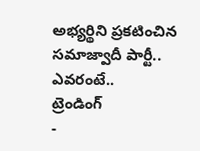అభ్యర్థిని ప్రకటించిన సమాజ్వాదీ పార్టీ.. ఎవరంటే..
ట్రెండింగ్
-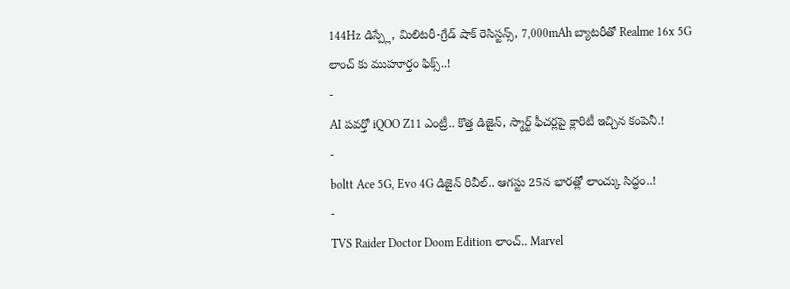144Hz డిస్ప్లే, మిలిటరీ-గ్రేడ్ షాక్ రెసిస్టన్స్, 7,000mAh బ్యాటరీతో Realme 16x 5G లాంచ్ కు ముహూర్తం ఫిక్స్..!
-
AI పవర్తో iQOO Z11 ఎంట్రీ.. కొత్త డిజైన్, స్మార్ట్ ఫీచర్లపై క్లారిటీ ఇచ్చిన కంపెనీ.!
-
boltt Ace 5G, Evo 4G డిజైన్ రివీల్.. ఆగస్టు 25న భారత్లో లాంచ్కు సిద్ధం..!
-
TVS Raider Doctor Doom Edition లాంచ్.. Marvel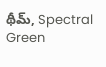థీమ్, Spectral Green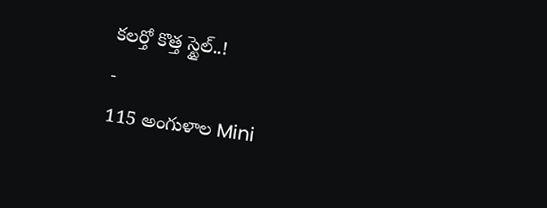కలర్తో కొత్త స్టైల్..!
-
115 అంగుళాల Mini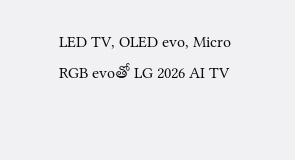LED TV, OLED evo, Micro RGB evoతో LG 2026 AI TV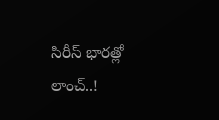సిరీస్ భారత్లో లాంచ్..!